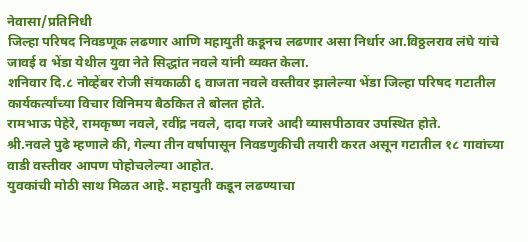नेवासा/प्रतिनिधी
जिल्हा परिषद निवडणूक लढणार आणि महायुती कडूनच लढणार असा निर्धार आ.विठ्ठलराव लंघे यांचे जावई व भेंडा येथील युवा नेते सिद्धांत नवले यांनी व्यक्त केला.
शनिवार दि.८ नोव्हेंबर रोजी संयकाळी ६ वाजता नवले वस्तीवर झालेल्या भेंडा जिल्हा परिषद गटातील कार्यकर्त्यांच्या विचार विनिमय बैठकित ते बोलत होते.
रामभाऊ पेहेरे, रामकृष्ण नवले, रवींद्र नवले, दादा गजरे आदी व्यासपीठावर उपस्थित होते.
श्री.नवले पुढे म्हणाले की, गेल्या तीन वर्षापासून निवडणुकीची तयारी करत असून गटातील १८ गावांच्या वाडी वस्तीवर आपण पोहोचलेल्या आहोत.
युवकांची मोठी साथ मिळत आहे. महायुती कडून लढण्याचा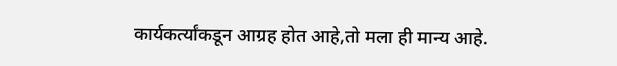कार्यकर्त्यांकडून आग्रह होत आहे,तो मला ही मान्य आहे.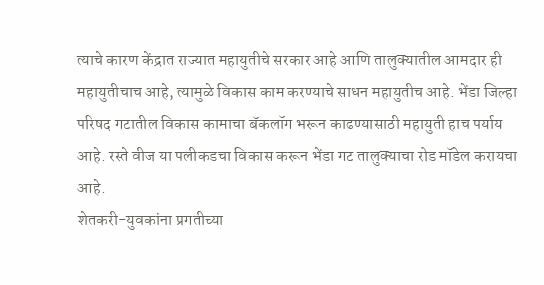त्याचे कारण केंद्रात राज्यात महायुतीचे सरकार आहे आणि तालुक्यातील आमदार ही महायुतीचाच आहे, त्यामुळे विकास काम करण्याचे साधन महायुतीच आहे. भेंडा जिल्हा परिषद गटातील विकास कामाचा बॅकलॉग भरून काढण्यासाठी महायुती हाच पर्याय आहे. रस्ते वीज या पलीकडचा विकास करून भेंडा गट तालुक्याचा रोड मॉडेल करायचा आहे.
शेतकरी-युवकांना प्रगतीच्या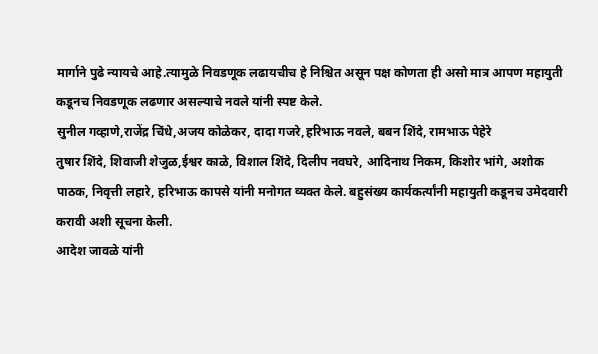मार्गाने पुढे न्यायचे आहे.त्यामुळे निवडणूक लढायचीच हे निश्चित असून पक्ष कोणता ही असो मात्र आपण महायुती कडूनच निवडणूक लढणार असल्याचे नवले यांनी स्पष्ट केले.
सुनील गव्हाणे,राजेंद्र चिंधे,अजय कोळेकर, दादा गजरे,हरिभाऊ नवले, बबन शिंदे, रामभाऊ पेहेरे
तुषार शिंदे, शिवाजी शेजुळ,ईश्वर काळे, विशाल शिंदे, दिलीप नवघरे, आदिनाथ निकम, किशोर भांगे, अशोक पाठक, निवृत्ती लहारे, हरिभाऊ कापसे यांनी मनोगत व्यक्त केले. बहुसंख्य कार्यकर्त्यांनी महायुती कडूनच उमेदवारी करावी अशी सूचना केली.
आदेश जावळे यांनी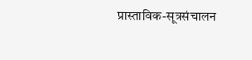प्रास्ताविक-सूत्रसंचालन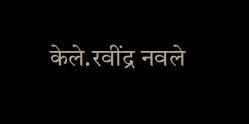केले.रवींद्र नवले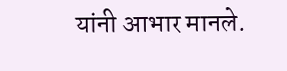यांनी आभार मानले.